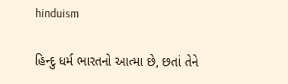hinduism

હિન્દુ ધર્મ ભારતનો આત્મા છે, છતાં તેને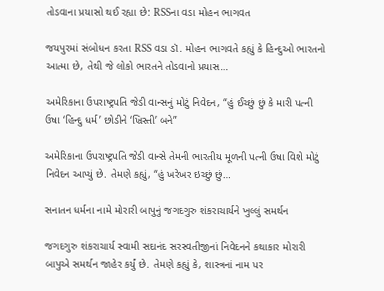તોડવાના પ્રયાસો થઈ રહ્યા છે: RSSના વડા મોહન ભાગવત

જયપુરમાં સંબોધન કરતા RSS વડા ડૉ. મોહન ભાગવતે કહ્યું કે હિન્દુઓ ભારતનો આત્મા છે, તેથી જે લોકો ભારતને તોડવાનો પ્રયાસ…

અમેરિકાના ઉપરાષ્ટ્રપતિ જેડી વાન્સનું મોટું નિવેદન, “હું ઈચ્છું છું કે મારી પત્ની ઉષા ‘હિન્દુ ધર્મ’ છોડીને ‘ખ્રિસ્તી’ બને”

અમેરિકાના ઉપરાષ્ટ્રપતિ જેડી વાન્સે તેમની ભારતીય મૂળની પત્ની ઉષા વિશે મોટું નિવેદન આપ્યું છે. તેમણે કહ્યું, “હું ખરેખર ઇચ્છું છું…

સનાતન ધર્મના નામે મોરારી બાપુનું જગદગુરુ શંકરાચાર્યને ખુલ્લું સમર્થન

જગદગુરુ શંકરાચાર્ય સ્‍વામી સદાનંદ સરસ્‍વતીજીનાં નિવેદનને કથાકાર મોરારી બાપુએ સમર્થન જાહેર કર્યું છે. તેમણે કહ્યું કે, શાસ્ત્રનાં નામ પર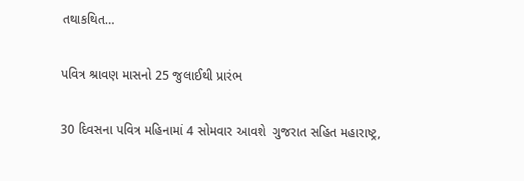તથાકથિત…

પવિત્ર શ્રાવણ માસનો 25 જુલાઈથી પ્રારંભ

30 દિવસના પવિત્ર મહિનામાં 4 સોમવાર આવશે  ગુજરાત સહિત મહારાષ્ટ્ર,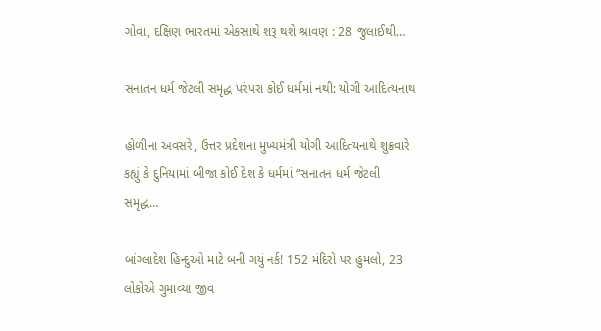ગોવા, દક્ષિણ ભારતમાં એકસાથે શરૂ થશે શ્રાવણ : 28 જુલાઈથી…

સનાતન ધર્મ જેટલી સમૃદ્ધ પરંપરા કોઈ ધર્મમાં નથી: યોગી આદિત્યનાથ

હોળીના અવસરે, ઉત્તર પ્રદેશના મુખ્યમંત્રી યોગી આદિત્યનાથે શુક્રવારે કહ્યું કે દુનિયામાં બીજા કોઈ દેશ કે ધર્મમાં “સનાતન ધર્મ જેટલી સમૃદ્ધ…

બાંગ્લાદેશ હિન્દુઓ માટે બની ગયું નર્ક! 152 મંદિરો પર હુમલો, 23 લોકોએ ગુમાવ્યા જીવ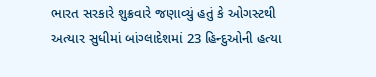ભારત સરકારે શુક્રવારે જણાવ્યું હતું કે ઓગસ્ટથી અત્યાર સુધીમાં બાંગ્લાદેશમાં 23 હિન્દુઓની હત્યા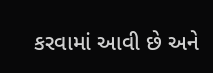કરવામાં આવી છે અને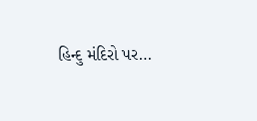હિન્દુ મંદિરો પર…